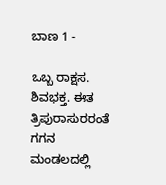ಬಾಣ 1 -

ಒಬ್ಬ ರಾಕ್ಷಸ. ಶಿವಭಕ್ತ. ಈತ ತ್ರಿಪುರಾಸುರರಂತೆ ಗಗನ ಮಂಡಲದಲ್ಲಿ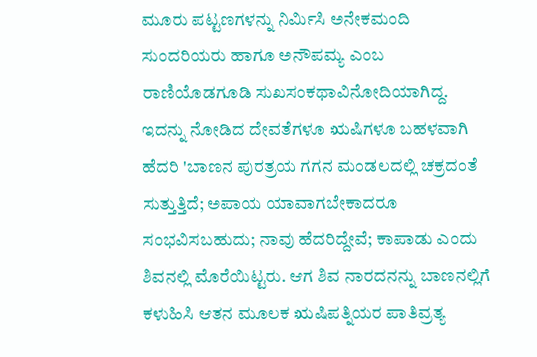ಮೂರು ಪಟ್ಟಣಗಳನ್ನು ನಿರ್ಮಿಸಿ ಅನೇಕಮಂದಿ ಸುಂದರಿಯರು ಹಾಗೂ ಅನೌಪಮ್ಯ ಎಂಬ ರಾಣಿಯೊಡಗೂಡಿ ಸುಖಸಂಕಥಾವಿನೋದಿಯಾಗಿದ್ದ. ಇದನ್ನು ನೋಡಿದ ದೇವತೆಗಳೂ ಋಷಿಗಳೂ ಬಹಳವಾಗಿ ಹೆದರಿ 'ಬಾಣನ ಪುರತ್ರಯ ಗಗನ ಮಂಡಲದಲ್ಲಿ ಚಕ್ರದಂತೆ ಸುತ್ತುತ್ತಿದೆ; ಅಪಾಯ ಯಾವಾಗಬೇಕಾದರೂ ಸಂಭವಿಸಬಹುದು; ನಾವು ಹೆದರಿದ್ದೇವೆ; ಕಾಪಾಡು ಎಂದು ಶಿವನಲ್ಲಿ ಮೊರೆಯಿಟ್ಟರು. ಆಗ ಶಿವ ನಾರದನನ್ನು ಬಾಣನಲ್ಲಿಗೆ ಕಳುಹಿಸಿ ಆತನ ಮೂಲಕ ಋಷಿಪತ್ನಿಯರ ಪಾತಿವ್ರತ್ಯ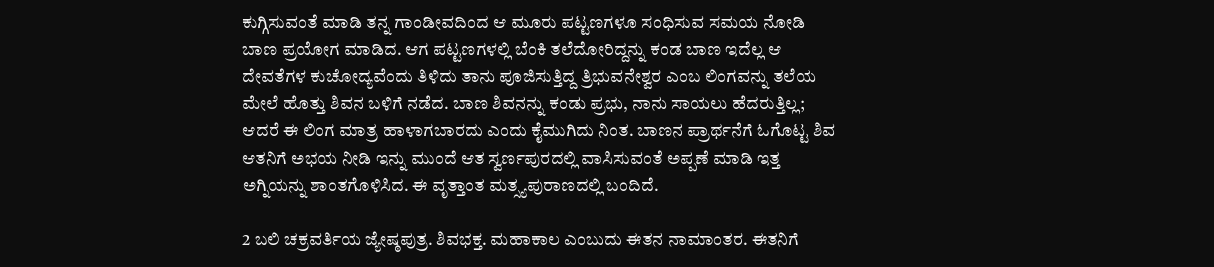ಕುಗ್ಗಿಸುವಂತೆ ಮಾಡಿ ತನ್ನ ಗಾಂಡೀವದಿಂದ ಆ ಮೂರು ಪಟ್ಟಣಗಳೂ ಸಂಧಿಸುವ ಸಮಯ ನೋಡಿ ಬಾಣ ಪ್ರಯೋಗ ಮಾಡಿದ. ಆಗ ಪಟ್ಟಣಗಳಲ್ಲಿ ಬೆಂಕಿ ತಲೆದೋರಿದ್ದನ್ನು ಕಂಡ ಬಾಣ ಇದೆಲ್ಲ ಆ ದೇವತೆಗಳ ಕುಚೋದ್ಯವೆಂದು ತಿಳಿದು ತಾನು ಪೂಜಿಸುತ್ತಿದ್ದ ತ್ರಿಭುವನೇಶ್ವರ ಎಂಬ ಲಿಂಗವನ್ನು ತಲೆಯ ಮೇಲೆ ಹೊತ್ತು ಶಿವನ ಬಳಿಗೆ ನಡೆದ. ಬಾಣ ಶಿವನನ್ನು ಕಂಡು ಪ್ರಭು, ನಾನು ಸಾಯಲು ಹೆದರುತ್ತಿಲ್ಲ; ಆದರೆ ಈ ಲಿಂಗ ಮಾತ್ರ ಹಾಳಾಗಬಾರದು ಎಂದು ಕೈಮುಗಿದು ನಿಂತ. ಬಾಣನ ಪ್ರಾರ್ಥನೆಗೆ ಓಗೊಟ್ಟ ಶಿವ ಆತನಿಗೆ ಅಭಯ ನೀಡಿ ಇನ್ನು ಮುಂದೆ ಆತ ಸ್ವರ್ಣಪುರದಲ್ಲಿ ವಾಸಿಸುವಂತೆ ಅಪ್ಪಣೆ ಮಾಡಿ ಇತ್ತ ಅಗ್ನಿಯನ್ನು ಶಾಂತಗೊಳಿಸಿದ. ಈ ವೃತ್ತಾಂತ ಮತ್ಸ್ಯಪುರಾಣದಲ್ಲಿ ಬಂದಿದೆ.

2 ಬಲಿ ಚಕ್ರವರ್ತಿಯ ಜ್ಯೇಷ್ಠಪುತ್ರ. ಶಿವಭಕ್ತ. ಮಹಾಕಾಲ ಎಂಬುದು ಈತನ ನಾಮಾಂತರ. ಈತನಿಗೆ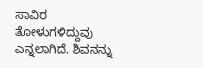ಸಾವಿರ ತೋಳುಗಳಿದ್ದುವು ಎನ್ನಲಾಗಿದೆ. ಶಿವನನ್ನು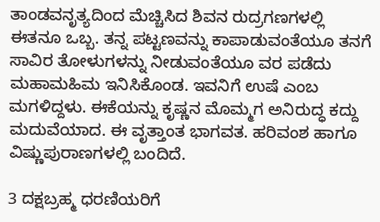ತಾಂಡವನೃತ್ಯದಿಂದ ಮೆಚ್ಚಿಸಿದ ಶಿವನ ರುದ್ರಗಣಗಳಲ್ಲಿ ಈತನೂ ಒಬ್ಬ. ತನ್ನ ಪಟ್ಟಣವನ್ನು ಕಾಪಾಡುವಂತೆಯೂ ತನಗೆ ಸಾವಿರ ತೋಳುಗಳನ್ನು ನೀಡುವಂತೆಯೂ ವರ ಪಡೆದು ಮಹಾಮಹಿಮ ಇನಿಸಿಕೊಂಡ. ಇವನಿಗೆ ಉಷೆ ಎಂಬ ಮಗಳಿದ್ದಳು. ಈಕೆಯನ್ನು ಕೃಷ್ಣನ ಮೊಮ್ಮಗ ಅನಿರುದ್ಧ ಕದ್ದು ಮದುವೆಯಾದ. ಈ ವೃತ್ತಾಂತ ಭಾಗವತ. ಹರಿವಂಶ ಹಾಗೂ ವಿಷ್ಣುಪುರಾಣಗಳಲ್ಲಿ ಬಂದಿದೆ.

3 ದಕ್ಷಬ್ರಹ್ಮ ಧರಣಿಯರಿಗೆ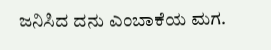ಜನಿಸಿದ ದನು ಎಂಬಾಕೆಯ ಮಗ.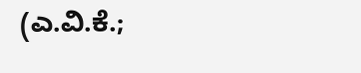(ಎ.ವಿ.ಕೆ.;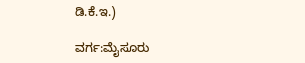ಡಿ.ಕೆ.ಇ.)

ವರ್ಗ:ಮೈಸೂರು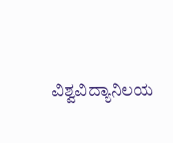ವಿಶ್ವವಿದ್ಯಾನಿಲಯ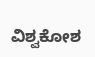ವಿಶ್ವಕೋಶ